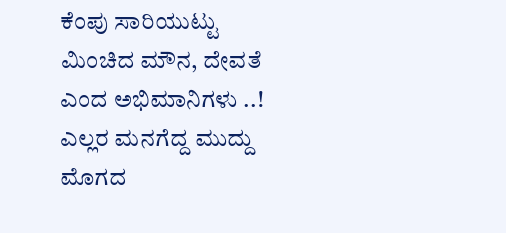ಕೆಂಪು ಸಾರಿಯುಟ್ಟು ಮಿಂಚಿದ ಮೌನ, ದೇವತೆ ಎಂದ ಅಭಿಮಾನಿಗಳು ..!
ಎಲ್ಲರ ಮನಗೆದ್ದ ಮುದ್ದು ಮೊಗದ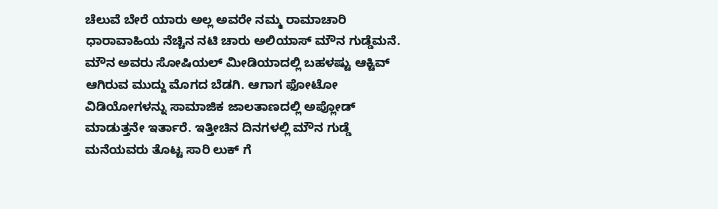ಚೆಲುವೆ ಬೇರೆ ಯಾರು ಅಲ್ಲ ಅವರೇ ನಮ್ಮ ರಾಮಾಚಾರಿ ಧಾರಾವಾಹಿಯ ನೆಚ್ಚಿನ ನಟಿ ಚಾರು ಅಲಿಯಾಸ್ ಮೌನ ಗುಡ್ಡೆಮನೆ. ಮೌನ ಅವರು ಸೋಷಿಯಲ್ ಮೀಡಿಯಾದಲ್ಲಿ ಬಹಳಷ್ಟು ಆಕ್ಟಿವ್ ಆಗಿರುವ ಮುದ್ದು ಮೊಗದ ಬೆಡಗಿ. ಆಗಾಗ ಫೋಟೋ ವಿಡಿಯೋಗಳನ್ನು ಸಾಮಾಜಿಕ ಜಾಲತಾಣದಲ್ಲಿ ಅಪ್ಲೋಡ್ ಮಾಡುತ್ತನೇ ಇರ್ತಾರೆ. ಇತ್ತೀಚಿನ ದಿನಗಳಲ್ಲಿ ಮೌನ ಗುಡ್ಡೆ ಮನೆಯವರು ತೊಟ್ಟ ಸಾರಿ ಲುಕ್ ಗೆ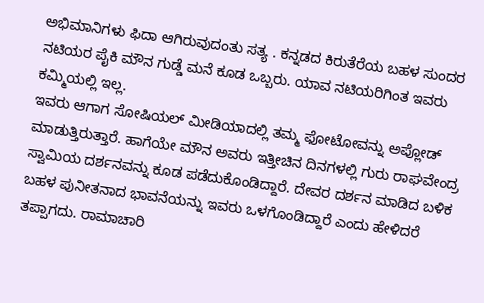ಅಭಿಮಾನಿಗಳು ಫಿದಾ ಆಗಿರುವುದಂತು ಸತ್ಯ . ಕನ್ನಡದ ಕಿರುತೆರೆಯ ಬಹಳ ಸುಂದರ ನಟಿಯರ ಪೈಕಿ ಮೌನ ಗುಡ್ಡೆ ಮನೆ ಕೂಡ ಒಬ್ಬರು. ಯಾವ ನಟಿಯರಿಗಿಂತ ಇವರು ಕಮ್ಮಿಯಲ್ಲಿ ಇಲ್ಲ.
ಇವರು ಆಗಾಗ ಸೋಷಿಯಲ್ ಮೀಡಿಯಾದಲ್ಲಿ ತಮ್ಮ ಫೋಟೋವನ್ನು ಅಪ್ಲೋಡ್ ಮಾಡುತ್ತಿರುತ್ತಾರೆ. ಹಾಗೆಯೇ ಮೌನ ಅವರು ಇತ್ತೀಚಿನ ದಿನಗಳಲ್ಲಿ ಗುರು ರಾಘವೇಂದ್ರ ಸ್ವಾಮಿಯ ದರ್ಶನವನ್ನು ಕೂಡ ಪಡೆದುಕೊಂಡಿದ್ದಾರೆ. ದೇವರ ದರ್ಶನ ಮಾಡಿದ ಬಳಿಕ ಬಹಳ ಪುನೀತನಾದ ಭಾವನೆಯನ್ನು ಇವರು ಒಳಗೊಂಡಿದ್ದಾರೆ ಎಂದು ಹೇಳಿದರೆ ತಪ್ಪಾಗದು. ರಾಮಾಚಾರಿ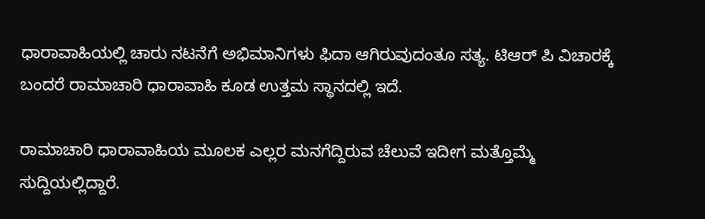ಧಾರಾವಾಹಿಯಲ್ಲಿ ಚಾರು ನಟನೆಗೆ ಅಭಿಮಾನಿಗಳು ಫಿದಾ ಆಗಿರುವುದಂತೂ ಸತ್ಯ. ಟಿಆರ್ ಪಿ ವಿಚಾರಕ್ಕೆ ಬಂದರೆ ರಾಮಾಚಾರಿ ಧಾರಾವಾಹಿ ಕೂಡ ಉತ್ತಮ ಸ್ಥಾನದಲ್ಲಿ ಇದೆ.

ರಾಮಾಚಾರಿ ಧಾರಾವಾಹಿಯ ಮೂಲಕ ಎಲ್ಲರ ಮನಗೆದ್ದಿರುವ ಚೆಲುವೆ ಇದೀಗ ಮತ್ತೊಮ್ಮೆ ಸುದ್ದಿಯಲ್ಲಿದ್ದಾರೆ.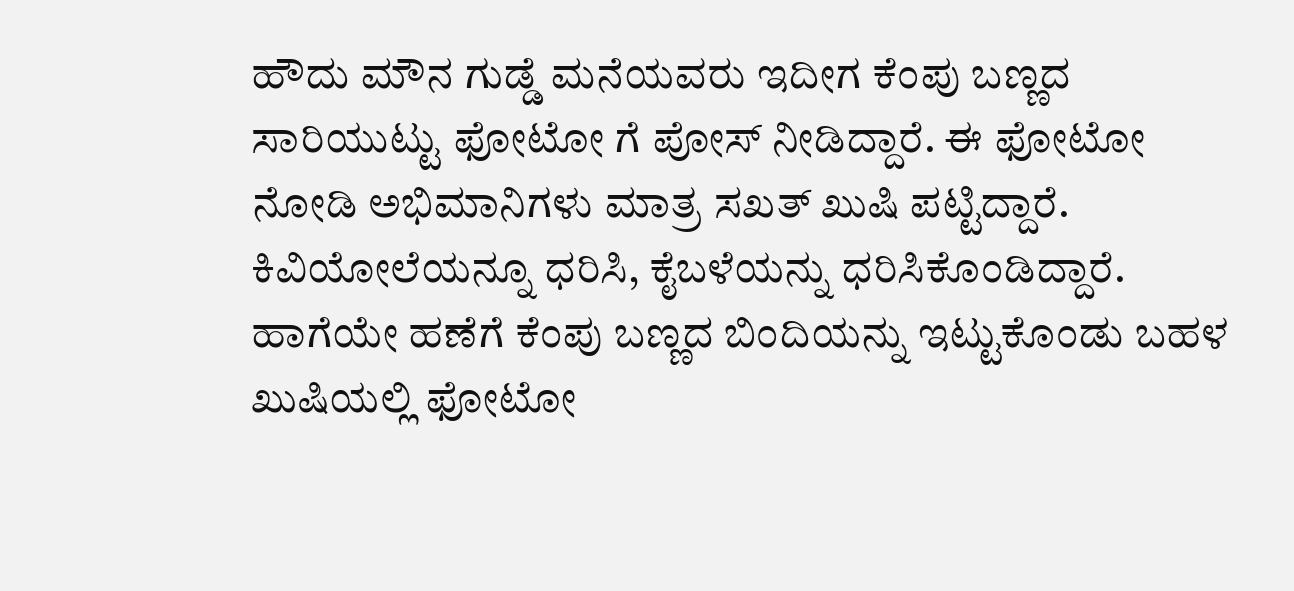ಹೌದು ಮೌನ ಗುಡ್ಡೆ ಮನೆಯವರು ಇದೀಗ ಕೆಂಪು ಬಣ್ಣದ ಸಾರಿಯುಟ್ಟು ಫೋಟೋ ಗೆ ಪೋಸ್ ನೀಡಿದ್ದಾರೆ. ಈ ಫೋಟೋ ನೋಡಿ ಅಭಿಮಾನಿಗಳು ಮಾತ್ರ ಸಖತ್ ಖುಷಿ ಪಟ್ಟಿದ್ದಾರೆ. ಕಿವಿಯೋಲೆಯನ್ನೂ ಧರಿಸಿ, ಕೈಬಳೆಯನ್ನು ಧರಿಸಿಕೊಂಡಿದ್ದಾರೆ. ಹಾಗೆಯೇ ಹಣೆಗೆ ಕೆಂಪು ಬಣ್ಣದ ಬಿಂದಿಯನ್ನು ಇಟ್ಟುಕೊಂಡು ಬಹಳ ಖುಷಿಯಲ್ಲಿ ಫೋಟೋ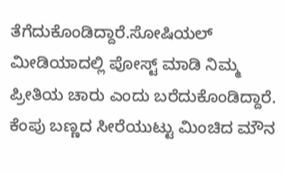ತೆಗೆದುಕೊಂಡಿದ್ದಾರೆ.ಸೋಷಿಯಲ್ ಮೀಡಿಯಾದಲ್ಲಿ ಪೋಸ್ಟ್ ಮಾಡಿ ನಿಮ್ಮ ಪ್ರೀತಿಯ ಚಾರು ಎಂದು ಬರೆದುಕೊಂಡಿದ್ದಾರೆ.
ಕೆಂಪು ಬಣ್ಣದ ಸೀರೆಯುಟ್ಟು ಮಿಂಚಿದ ಮೌನ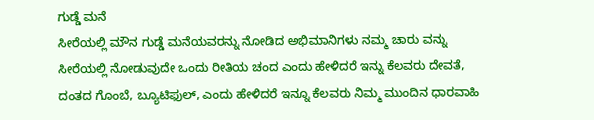ಗುಡ್ಡೆ ಮನೆ
ಸೀರೆಯಲ್ಲಿ ಮೌನ ಗುಡ್ಡೆ ಮನೆಯವರನ್ನು ನೋಡಿದ ಅಭಿಮಾನಿಗಳು ನಮ್ಮ ಚಾರು ವನ್ನು ಸೀರೆಯಲ್ಲಿ ನೋಡುವುದೇ ಒಂದು ರೀತಿಯ ಚಂದ ಎಂದು ಹೇಳಿದರೆ ಇನ್ನು ಕೆಲವರು ದೇವತೆ, ದಂತದ ಗೊಂಬೆ, ಬ್ಯೂಟಿಫುಲ್, ಎಂದು ಹೇಳಿದರೆ ಇನ್ನೂ ಕೆಲವರು ನಿಮ್ಮ ಮುಂದಿನ ಧಾರವಾಹಿ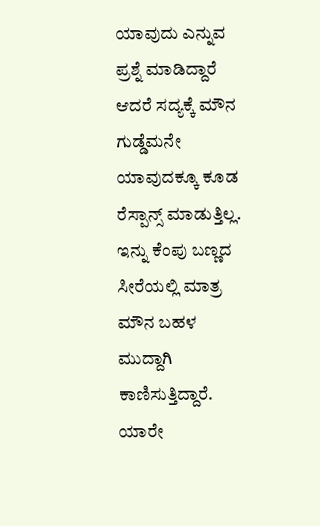ಯಾವುದು ಎನ್ನುವ ಪ್ರಶ್ನೆ ಮಾಡಿದ್ದಾರೆ ಆದರೆ ಸದ್ಯಕ್ಕೆ ಮೌನ ಗುಡ್ಡೆಮನೇ ಯಾವುದಕ್ಕೂ ಕೂಡ ರೆಸ್ಪಾನ್ಸ್ ಮಾಡುತ್ತಿಲ್ಲ. ಇನ್ನು ಕೆಂಪು ಬಣ್ಣದ ಸೀರೆಯಲ್ಲಿ ಮಾತ್ರ ಮೌನ ಬಹಳ ಮುದ್ದಾಗಿ ಕಾಣಿಸುತ್ತಿದ್ದಾರೆ. ಯಾರೇ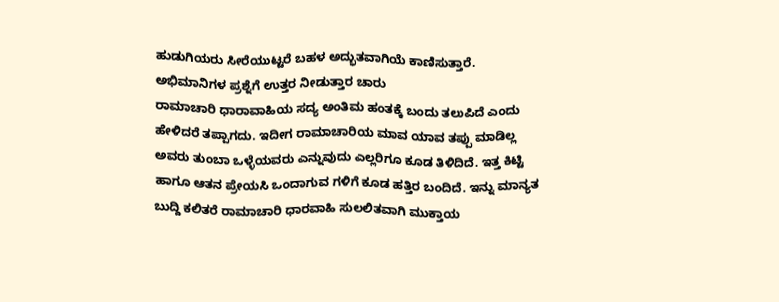ಹುಡುಗಿಯರು ಸೀರೆಯುಟ್ಟರೆ ಬಹಳ ಅದ್ಭುತವಾಗಿಯೆ ಕಾಣಿಸುತ್ತಾರೆ.
ಅಭಿಮಾನಿಗಳ ಪ್ರಶ್ನೆಗೆ ಉತ್ತರ ನೀಡುತ್ತಾರ ಚಾರು
ರಾಮಾಚಾರಿ ಧಾರಾವಾಹಿಯ ಸದ್ಯ ಅಂತಿಮ ಹಂತಕ್ಕೆ ಬಂದು ತಲುಪಿದೆ ಎಂದು ಹೇಳಿದರೆ ತಪ್ಪಾಗದು. ಇದೀಗ ರಾಮಾಚಾರಿಯ ಮಾವ ಯಾವ ತಪ್ಪು ಮಾಡಿಲ್ಲ ಅವರು ತುಂಬಾ ಒಳ್ಳೆಯವರು ಎನ್ನುವುದು ಎಲ್ಲರಿಗೂ ಕೂಡ ತಿಳಿದಿದೆ. ಇತ್ತ ಕಿಟ್ಟಿ ಹಾಗೂ ಆತನ ಪ್ರೇಯಸಿ ಒಂದಾಗುವ ಗಳಿಗೆ ಕೂಡ ಹತ್ತಿರ ಬಂದಿದೆ. ಇನ್ನು ಮಾನ್ಯತ ಬುದ್ದಿ ಕಲಿತರೆ ರಾಮಾಚಾರಿ ಧಾರವಾಹಿ ಸುಲಲಿತವಾಗಿ ಮುಕ್ತಾಯ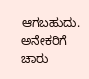ಆಗಬಹುದು. ಅನೇಕರಿಗೆ ಚಾರು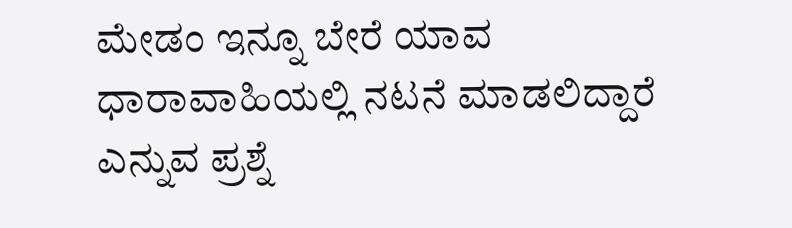ಮೇಡಂ ಇನ್ನೂ ಬೇರೆ ಯಾವ ಧಾರಾವಾಹಿಯಲ್ಲಿ ನಟನೆ ಮಾಡಲಿದ್ದಾರೆ ಎನ್ನುವ ಪ್ರಶ್ನೆ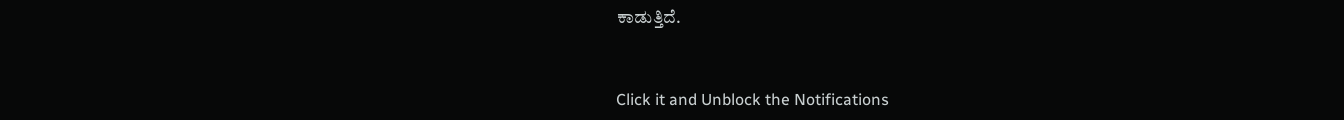ಕಾಡುತ್ತಿದೆ.


Click it and Unblock the Notifications